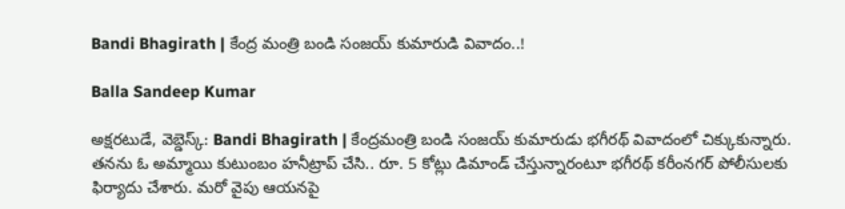Bandi Bhagirath | కేంద్ర మంత్రి బండి సంజయ్ కుమారుడి వివాదం..!

Balla Sandeep Kumar

అక్షరటుడే, వెబ్డెస్క్: Bandi Bhagirath | కేంద్రమంత్రి బండి సంజయ్ కుమారుడు భగీరథ్ వివాదంలో చిక్కుకున్నారు. తనను ఓ అమ్మాయి కుటుంబం హనీట్రాప్ చేసి.. రూ. 5 కోట్లు డిమాండ్ చేస్తున్నారంటూ భగీరథ్ కరీంనగర్ పోలీసులకు ఫిర్యాదు చేశారు. మరో వైపు ఆయనపై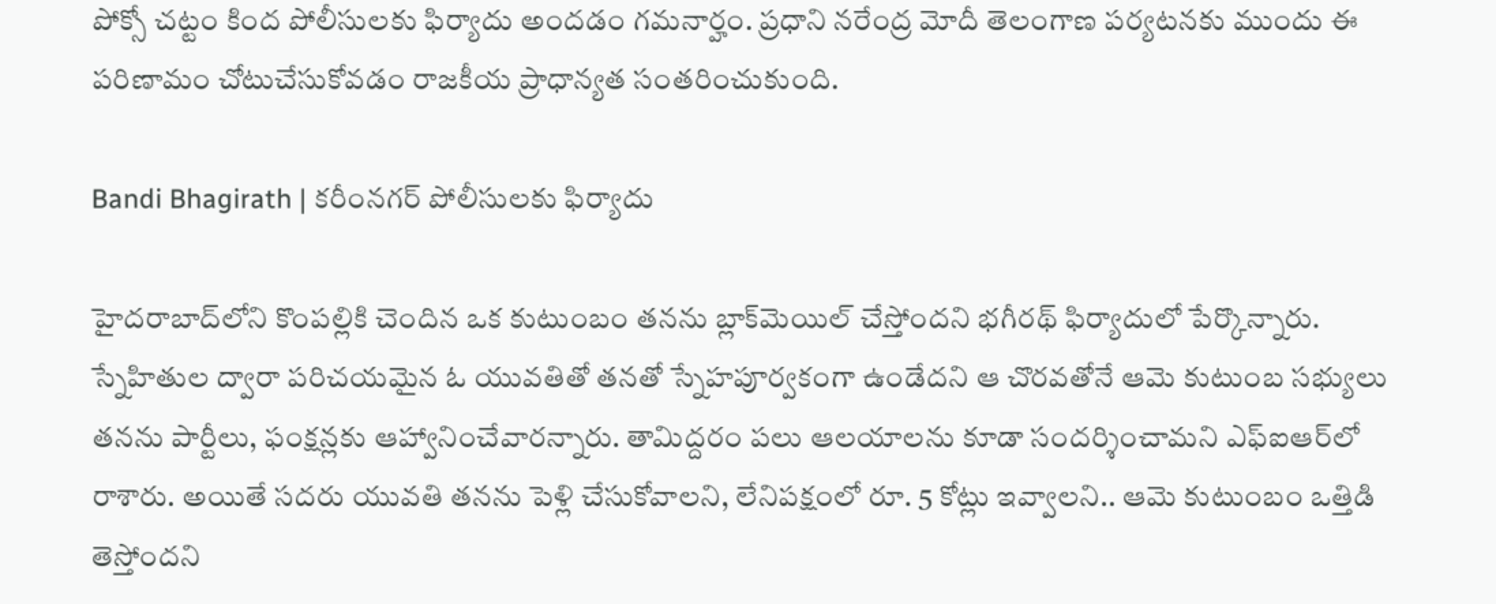పోక్సో చట్టం కింద పోలీసులకు ఫిర్యాదు అందడం గమనార్హం. ప్రధాని నరేంద్ర మోదీ తెలంగాణ పర్యటనకు ముందు ఈ పరిణామం చోటుచేసుకోవడం రాజకీయ ప్రాధాన్యత సంతరించుకుంది.

Bandi Bhagirath | కరీంనగర్ పోలీసులకు ఫిర్యాదు

హైదరాబాద్‌లోని కొంపల్లికి చెందిన ఒక కుటుంబం తనను బ్లాక్‌మెయిల్ చేస్తోందని భగీరథ్ ఫిర్యాదులో పేర్కొన్నారు. స్నేహితుల ద్వారా పరిచయమైన ఓ యువతితో తనతో స్నేహపూర్వకంగా ఉండేదని ఆ చొరవతోనే ఆమె కుటుంబ సభ్యులు తనను పార్టీలు, ఫంక్షన్లకు ఆహ్వానించేవారన్నారు. తామిద్దరం పలు ఆలయాలను కూడా సందర్శించామని ఎఫ్ఐఆర్‌లో రాశారు. అయితే సదరు యువతి తనను పెళ్లి చేసుకోవాలని, లేనిపక్షంలో రూ. 5 కోట్లు ఇవ్వాలని.. ఆమె కుటుంబం ఒత్తిడి తెస్తోందని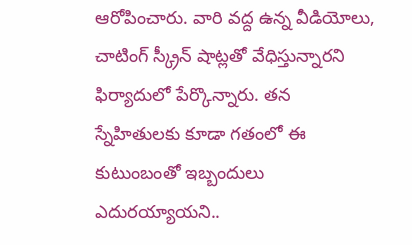ఆరోపించారు. వారి వద్ద ఉన్న వీడియోలు, చాటింగ్ స్క్రీన్ షాట్లతో వేధిస్తున్నారని ఫిర్యాదులో పేర్కొన్నారు. తన స్నేహితులకు కూడా గతంలో ఈ కుటుంబంతో ఇబ్బందులు ఎదురయ్యాయని..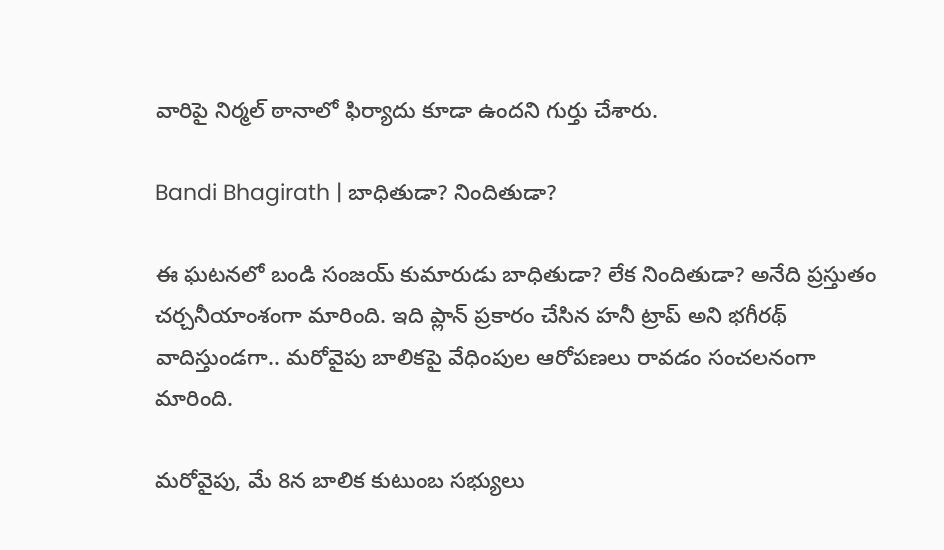వారిపై నిర్మల్ ఠానాలో ఫిర్యాదు కూడా ఉందని గుర్తు చేశారు.

Bandi Bhagirath | బాధితుడా? నిందితుడా?

ఈ ఘటనలో బండి సంజయ్ కుమారుడు బాధితుడా? లేక నిందితుడా? అనేది ప్రస్తుతం చర్చనీయాంశంగా మారింది. ఇది ప్లాన్ ప్రకారం చేసిన హనీ ట్రాప్ అని భగీరథ్ వాదిస్తుండగా.. మరోవైపు బాలికపై వేధింపుల ఆరోపణలు రావడం సంచలనంగా మారింది.

మరోవైపు, మే 8న బాలిక కుటుంబ సభ్యులు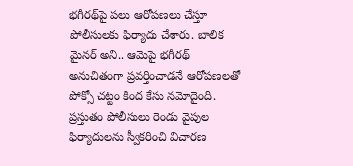భగీరథ్‌పై పలు ఆరోపణలు చేస్తూ పోలీసులకు ఫిర్యాదు చేశారు. బాలిక మైనర్ అని.. ఆమెపై భగీరథ్ అనుచితంగా ప్రవర్తించాడనే ఆరోపణలతో పోక్సో చట్టం కింద కేసు నమోదైంది. ప్రస్తుతం పోలీసులు రెండు వైపుల ఫిర్యాదులను స్వీకరించి విచారణ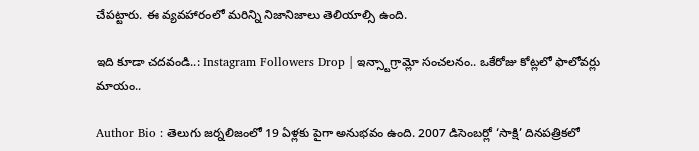చేపట్టారు. ఈ వ్యవహారంలో మరిన్ని నిజానిజాలు తెలియాల్సి ఉంది.

ఇది కూడా చదవండి..: Instagram Followers Drop | ఇన్స్టాగ్రామ్లో సంచలనం.. ఒకేరోజు కోట్లలో ఫాలోవర్లు మాయం..

Author Bio : తెలుగు జర్నలిజంలో 19 ఏళ్లకు పైగా అనుభవం ఉంది. 2007 డిసెంబర్లో ‘సాక్షి’ దినపత్రికలో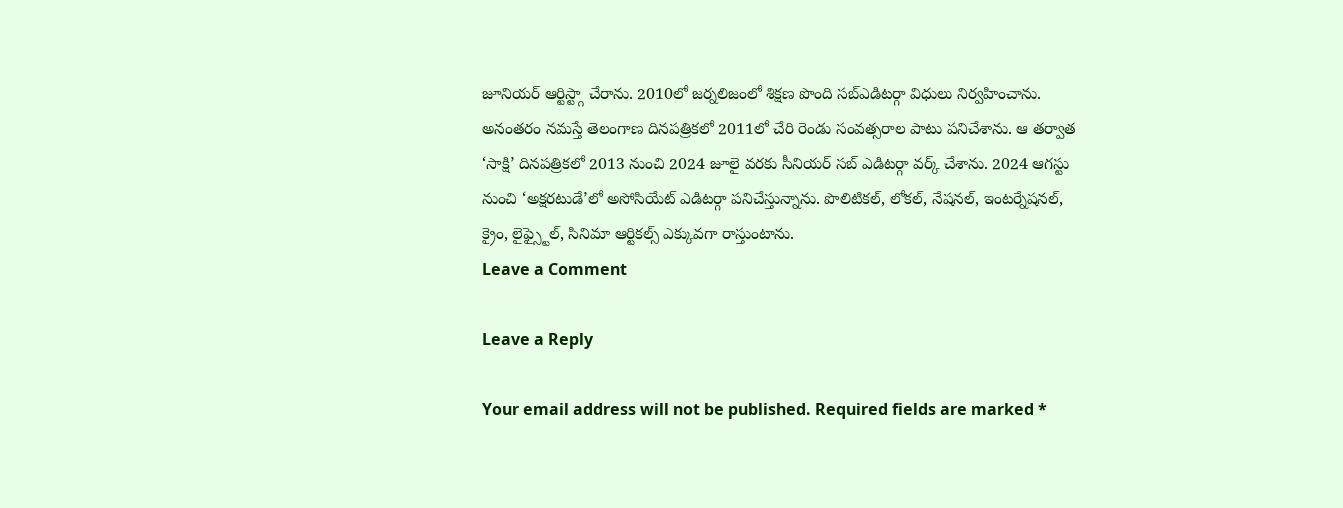జూనియర్ ఆర్టిస్ట్గా చేరాను. 2010లో జర్నలిజంలో శిక్షణ పొంది సబ్ఎడిటర్గా విధులు నిర్వహించాను. అనంతరం నమస్తే తెలంగాణ దినపత్రికలో 2011లో చేరి రెండు సంవత్సరాల పాటు పనిచేశాను. ఆ తర్వాత ‘సాక్షి’ దినపత్రికలో 2013 నుంచి 2024 జూలై వరకు సీనియర్ సబ్ ఎడిటర్గా వర్క్ చేశాను. 2024 ఆగస్టు నుంచి ‘అక్షరటుడే’లో అసోసియేట్ ఎడిటర్గా పనిచేస్తున్నాను. పొలిటికల్, లోకల్, నేషనల్, ఇంటర్నేషనల్, క్రైం, లైఫ్స్టైల్, సినిమా ఆర్టికల్స్ ఎక్కువగా రాస్తుంటాను.
Leave a Comment

Leave a Reply

Your email address will not be published. Required fields are marked *